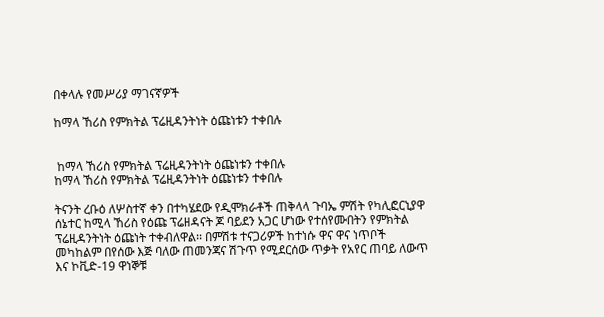በቀላሉ የመሥሪያ ማገናኛዎች

ከማላ ኸሪስ የምክትል ፕሬዚዳንትነት ዕጩነቱን ተቀበሉ


 ከማላ ኸሪስ የምክትል ፕሬዚዳንትነት ዕጩነቱን ተቀበሉ
ከማላ ኸሪስ የምክትል ፕሬዚዳንትነት ዕጩነቱን ተቀበሉ

ትናንት ረቡዕ ለሦስተኛ ቀን በተካሄደው የዲሞክራቶች ጠቅላላ ጉባኤ ምሽት የካሊፎርኒያዋ ሰኔተር ከሚላ ኸሪስ የዕጩ ፕሬዘዳናት ጆ ባይደን አጋር ሆነው የተሰየሙበትን የምክትል ፕሬዚዳንትነት ዕጩነት ተቀብለዋል፡፡ በምሽቱ ተናጋሪዎች ከተነሱ ዋና ዋና ነጥቦች መካከልም በየሰው እጅ ባለው ጠመንጃና ሽጉጥ የሚደርሰው ጥቃት የአየር ጠባይ ለውጥ እና ኮቪድ-19 ዋነኞቹ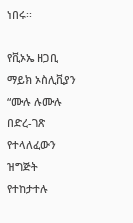ነበሩ፡፡

የቪኦኤ ዘጋቢ ማይክ ኦስሊቪያን “ሙሉ ሉሙሉ በድረ-ገጽ የተላለፈውን ዝግጅት የተከታተሉ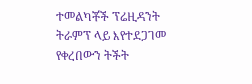ተመልካቾች ፕሬዚዳንት ትራምፕ ላይ እየተደጋገመ የቀረበውን ትችት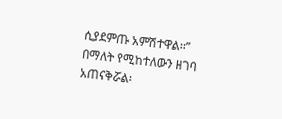ሲያደምጡ አምሽተዋል፡፡” በማለት የሚከተለውን ዘገባ አጠናቅሯል፡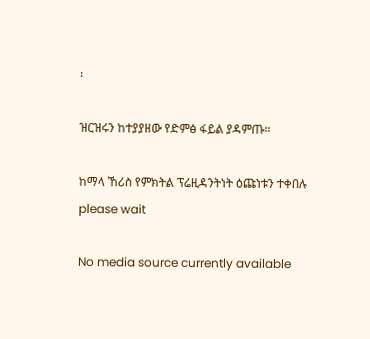፡

ዝርዝሩን ከተያያዘው የድምፅ ፋይል ያዳምጡ።

ከማላ ኸሪስ የምክትል ፕሬዚዳንትነት ዕጩነቱን ተቀበሉ
please wait

No media source currently available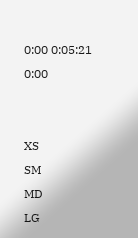0:00 0:05:21 0:00


XS
SM
MD
LG